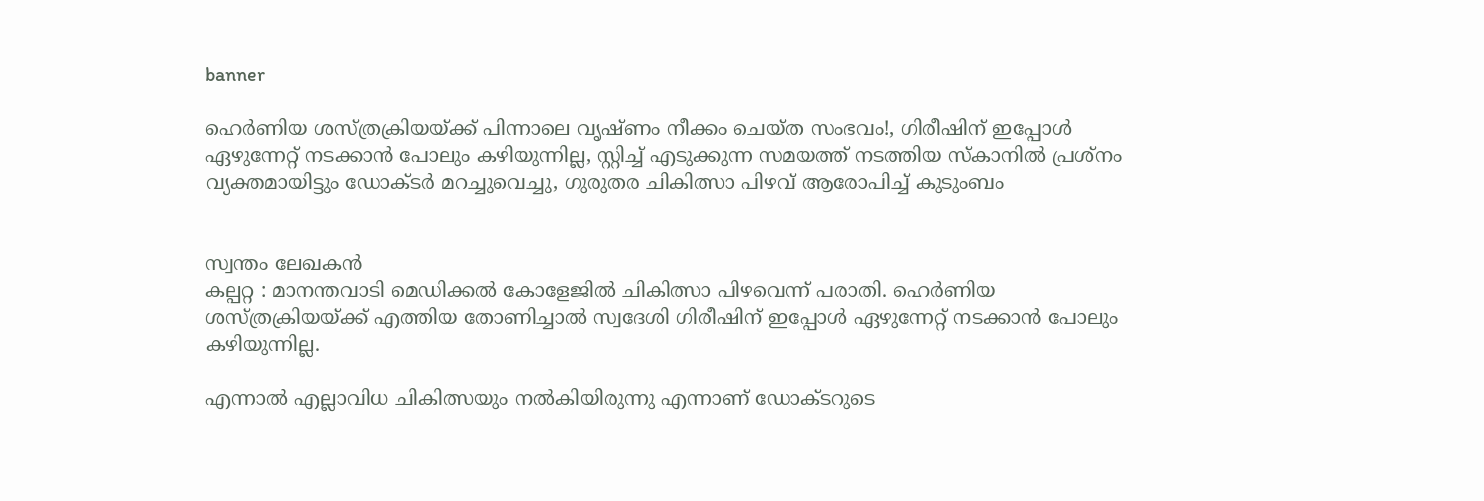banner

ഹെര്‍ണിയ ശസ്ത്രക്രിയയ്ക്ക് പിന്നാലെ വൃഷ്ണം നീക്കം ചെയ്ത സംഭവം!, ഗിരീഷിന് ഇപ്പോള്‍ ഏഴുന്നേറ്റ് നടക്കാൻ പോലും കഴിയുന്നില്ല, സ്റ്റിച്ച്‌ എടുക്കുന്ന സമയത്ത് നടത്തിയ സ്കാനില്‍ പ്രശ്നം വ്യക്തമായിട്ടും ഡോക്ടർ മറച്ചുവെച്ചു, ഗുരുതര ചികിത്സാ പിഴവ് ആരോപിച്ച് കുടുംബം


സ്വന്തം ലേഖകൻ
കല്പറ്റ : മാനന്തവാടി മെഡിക്കല്‍ കോളേജില്‍ ചികിത്സാ പിഴവെന്ന് പരാതി. ഹെര്‍ണിയ ശസ്ത്രക്രിയയ്ക്ക് എത്തിയ തോണിച്ചാല്‍ സ്വദേശി ഗിരീഷിന് ഇപ്പോള്‍ ഏഴുന്നേറ്റ് നടക്കാൻ പോലും കഴിയുന്നില്ല.

എന്നാല്‍ എല്ലാവിധ ചികിത്സയും നല്‍കിയിരുന്നു എന്നാണ് ഡോക്ടറുടെ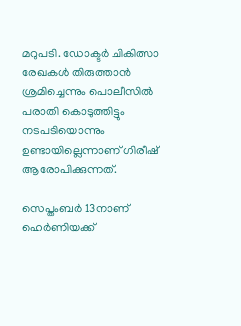മറുപടി. ഡോക്ടര്‍ ചികിത്സാ രേഖകള്‍ തിരുത്താന്‍ ശ്രമിച്ചെന്നും പൊലീസില്‍ പരാതി കൊടുത്തിട്ടും നടപടിയൊന്നും ഉണ്ടായില്ലെന്നാണ് ഗിരീഷ് ആരോപിക്കുന്നത്.

സെപ്തംബര്‍ 13നാണ് ഹെര്‍ണിയക്ക്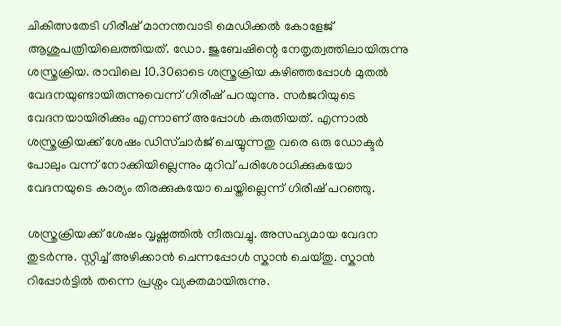ചികിത്സതേടി ഗിരീഷ് മാനന്തവാടി മെഡിക്കല്‍ കോളേജ് ആശുപത്രിയിലെത്തിയത്. ഡോ. ജുബേഷിന്റെ നേതൃത്വത്തിലായിരുന്നു ശസ്ത്രക്രിയ. രാവിലെ 10.30ഓടെ ശസ്ത്രക്രിയ കഴിഞ്ഞപ്പോള്‍ മുതല്‍ വേദനയുണ്ടായിരുന്നുവെന്ന് ഗിരീഷ് പറയുന്നു. സര്‍ജറിയുടെ വേദനയായിരിക്കും എന്നാണ് അപ്പോള്‍ കരുതിയത്. എന്നാൽ ശസ്ത്രക്രിയക്ക് ശേഷം ഡിസ്ചാര്‍ജ് ചെയ്യുന്നതു വരെ ഒരു ഡോക്ടര്‍ പോലും വന്ന് നോക്കിയില്ലെന്നും മുറിവ് പരിശോധിക്കുകയോ വേദനയുടെ കാര്യം തിരക്കുകയോ ചെയ്തില്ലെന്ന് ഗിരീഷ് പറ‍ഞ്ഞു.

ശസ്ത്രക്രിയക്ക് ശേഷം വൃഷ്ണത്തില്‍ നീരുവച്ചു. അസഹ്യമായ വേദന തുടര്‍ന്നു. സ്റ്റിച്ച്‌ അഴിക്കാൻ ചെന്നപ്പോള്‍ സ്കാന്‍ ചെയ്തു. സ്കാന്‍ റിപ്പോര്‍ട്ടില്‍ തന്നെ പ്രശ്നം വ്യക്തമായിരുന്നു.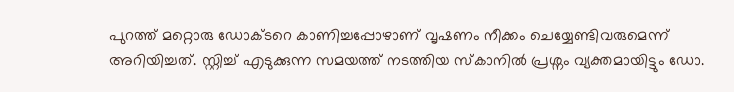പുറത്ത് മറ്റൊരു ഡോക്ടറെ കാണിച്ചപ്പോഴാണ് വൃഷണം നീക്കം ചെയ്യേണ്ടിവരുമെന്ന് അറിയിച്ചത്. സ്റ്റിച്ച്‌ എടുക്കുന്ന സമയത്ത് നടത്തിയ സ്കാനില്‍ പ്രശ്നം വ്യക്തമായിട്ടും ഡോ.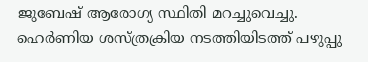ജുബേഷ് ആരോഗ്യ സ്ഥിതി മറച്ചുവെച്ചു. ഹെര്‍ണിയ ശസ്ത്രക്രിയ നടത്തിയിടത്ത് പഴുപ്പു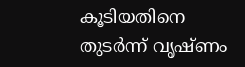കൂടിയതിനെ തുടര്‍ന്ന് വൃഷ്ണം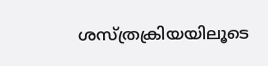ശസ്ത്രക്രിയയിലൂടെ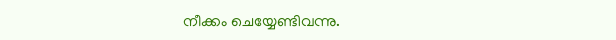നീക്കം ചെയ്യേണ്ടിവന്നു.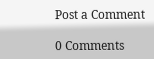Post a Comment

0 Comments